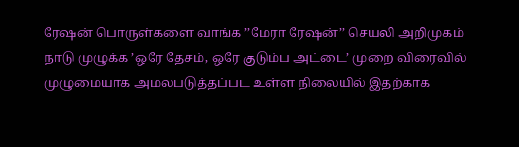ரேஷன் பொருள்களை வாங்க ’’மேரா ரேஷன்’’ செயலி அறிமுகம்
நாடு முழுக்க ’ஒரே தேசம், ஒரே குடும்ப அட்டை’ முறை விரைவில் முழுமையாக அமலபடுத்தப்பட உள்ள நிலையில் இதற்காக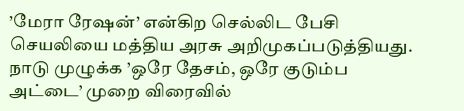’மேரா ரேஷன்’ என்கிற செல்லிட பேசி செயலியை மத்திய அரசு அறிமுகப்படுத்தியது.
நாடு முழுக்க ’ஒரே தேசம், ஒரே குடும்ப அட்டை’ முறை விரைவில்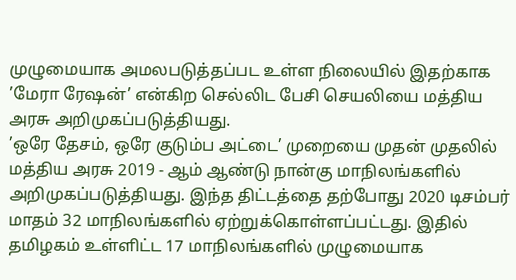முழுமையாக அமலபடுத்தப்பட உள்ள நிலையில் இதற்காக ’மேரா ரேஷன்’ என்கிற செல்லிட பேசி செயலியை மத்திய அரசு அறிமுகப்படுத்தியது.
’ஒரே தேசம், ஒரே குடும்ப அட்டை’ முறையை முதன் முதலில் மத்திய அரசு 2019 - ஆம் ஆண்டு நான்கு மாநிலங்களில் அறிமுகப்படுத்தியது. இந்த திட்டத்தை தற்போது 2020 டிசம்பர் மாதம் 32 மாநிலங்களில் ஏற்றுக்கொள்ளப்பட்டது. இதில் தமிழகம் உள்ளிட்ட 17 மாநிலங்களில் முழுமையாக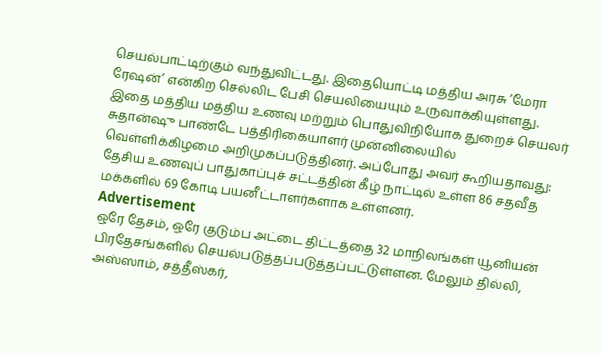செயல்பாட்டிற்கும் வந்துவிட்டது. இதையொட்டி மத்திய அரசு ’மேரா ரேஷன்’ என்கிற செல்லிட பேசி செயலியையும் உருவாக்கியுள்ளது. இதை மத்திய மத்திய உணவு மற்றும் பொதுவிநியோக துறைச் செயலர் சுதான்ஷு பாண்டே பத்திரிகையாளர் முன்னிலையில் வெள்ளிக்கிழமை அறிமுகப்படுத்தினர். அப்போது அவர் கூறியதாவது:
தேசிய உணவுப் பாதுகாப்புச் சட்டத்தின் கீழ் நாட்டில் உள்ள 86 சதவீத மக்களில் 69 கோடி பயனீட்டாளர்களாக உள்ளனர்.
Advertisement
ஒரே தேசம், ஒரே குடும்ப அட்டை திட்டத்தை 32 மாநிலங்கள் யூனியன் பிரதேசங்களில் செயல்படுத்தப்படுத்தப்பட்டுள்ளன. மேலும் தில்லி, அஸ்ஸாம், சத்தீஸ்கர்,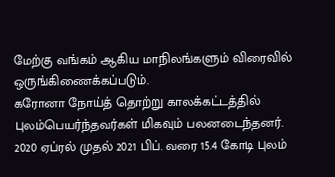மேற்கு வங்கம் ஆகிய மாநிலங்களும் விரைவில் ஒருங்கிணைக்கப்படும்.
கரோனா நோய்த் தொற்று காலக்கட்டத்தில் புலம்பெயர்ந்தவர்கள் மிகவும் பலனடைந்தனர். 2020 ஏப்ரல் முதல் 2021 பிப். வரை 15.4 கோடி புலம்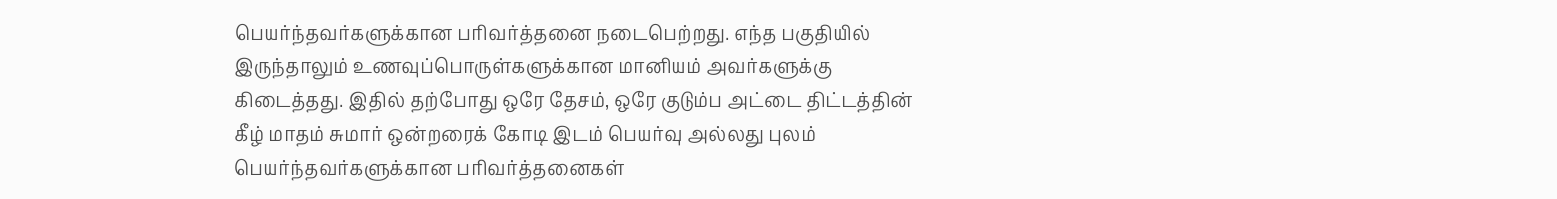பெயர்ந்தவர்களுக்கான பரிவர்த்தனை நடைபெற்றது. எந்த பகுதியில் இருந்தாலும் உணவுப்பொருள்களுக்கான மானியம் அவர்களுக்கு கிடைத்தது. இதில் தற்போது ஒரே தேசம், ஒரே குடும்ப அட்டை திட்டத்தின் கீழ் மாதம் சுமார் ஒன்றரைக் கோடி இடம் பெயர்வு அல்லது புலம் பெயர்ந்தவர்களுக்கான பரிவர்த்தனைகள்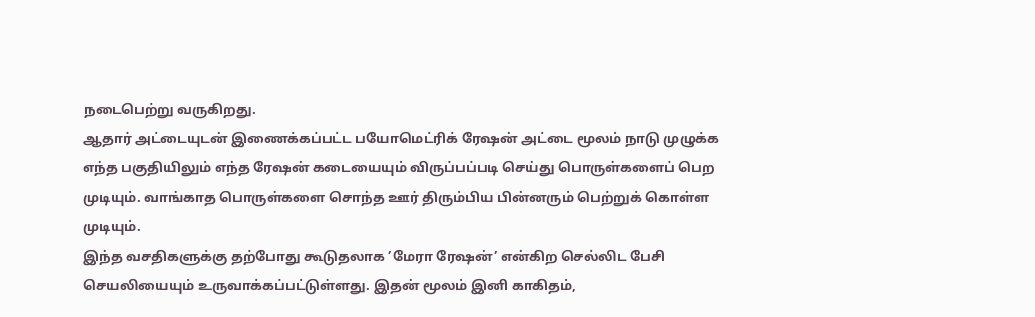நடைபெற்று வருகிறது.
ஆதார் அட்டையுடன் இணைக்கப்பட்ட பயோமெட்ரிக் ரேஷன் அட்டை மூலம் நாடு முழுக்க எந்த பகுதியிலும் எந்த ரேஷன் கடையையும் விருப்பப்படி செய்து பொருள்களைப் பெற முடியும். வாங்காத பொருள்களை சொந்த ஊர் திரும்பிய பின்னரும் பெற்றுக் கொள்ள முடியும்.
இந்த வசதிகளுக்கு தற்போது கூடுதலாக ’மேரா ரேஷன்’ என்கிற செல்லிட பேசி செயலியையும் உருவாக்கப்பட்டுள்ளது. இதன் மூலம் இனி காகிதம்,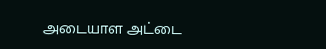அடையாள அட்டை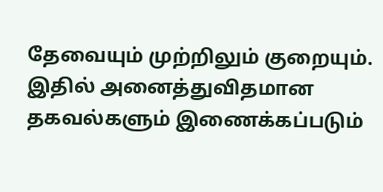தேவையும் முற்றிலும் குறையும். இதில் அனைத்துவிதமான தகவல்களும் இணைக்கப்படும்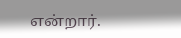என்றார்.